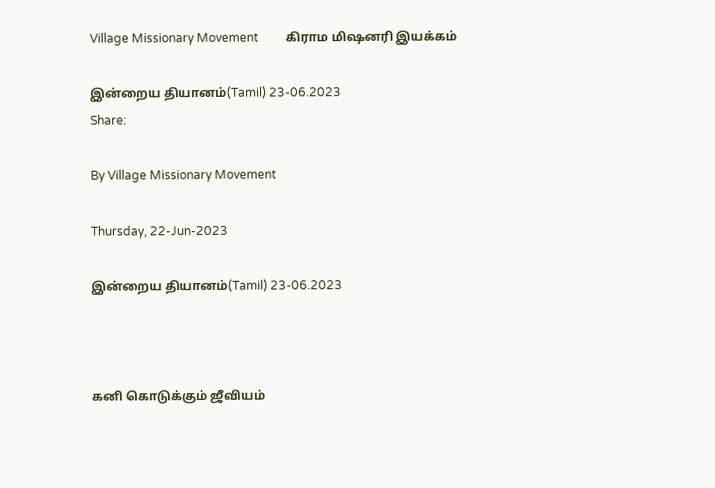Village Missionary Movement         கிராம மிஷனரி இயக்கம்

இன்றைய தியானம்(Tamil) 23-06.2023
Share:

By Village Missionary Movement

Thursday, 22-Jun-2023

இன்றைய தியானம்(Tamil) 23-06.2023



கனி கொடுக்கும் ஜீவியம்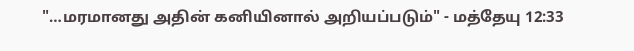"…மரமானது அதின் கனியினால் அறியப்படும்" - மத்தேயு 12:33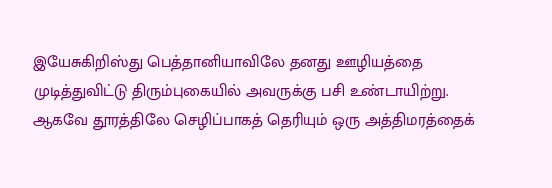இயேசுகிறிஸ்து பெத்தானியாவிலே தனது ஊழியத்தை முடித்துவிட்டு திரும்புகையில் அவருக்கு பசி உண்டாயிற்று. ஆகவே தூரத்திலே செழிப்பாகத் தெரியும் ஒரு அத்திமரத்தைக்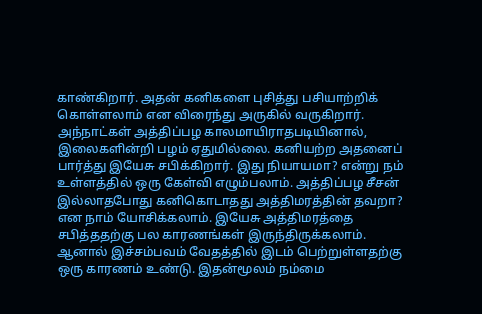காண்கிறார். அதன் கனிகளை புசித்து பசியாற்றிக் கொள்ளலாம் என விரைந்து அருகில் வருகிறார். அந்நாட்கள் அத்திப்பழ காலமாயிராதபடியினால், இலைகளின்றி பழம் ஏதுமில்லை. கனியற்ற அதனைப் பார்த்து இயேசு சபிக்கிறார். இது நியாயமா? என்று நம் உள்ளத்தில் ஒரு கேள்வி எழும்பலாம். அத்திப்பழ சீசன் இல்லாதபோது கனிகொடாதது அத்திமரத்தின் தவறா? என நாம் யோசிக்கலாம். இயேசு அத்திமரத்தை சபித்ததற்கு பல காரணங்கள் இருந்திருக்கலாம். ஆனால் இச்சம்பவம் வேதத்தில் இடம் பெற்றுள்ளதற்கு ஒரு காரணம் உண்டு. இதன்மூலம் நம்மை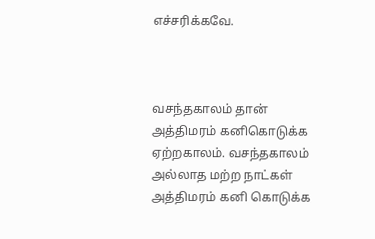எச்சரிக்கவே.



வசந்தகாலம் தான் அத்திமரம் கனிகொடுக்க ஏற்றகாலம். வசந்தகாலம் அல்லாத மற்ற நாட்கள் அத்திமரம் கனி கொடுக்க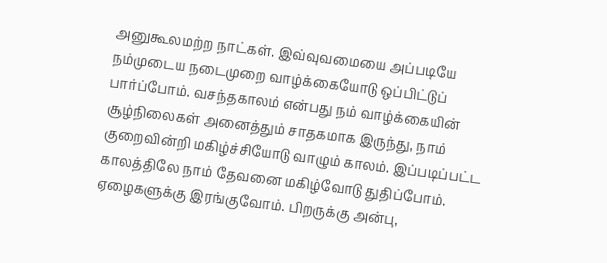அனுகூலமற்ற நாட்கள். இவ்வுவமையை அப்படியே நம்முடைய நடைமுறை வாழ்க்கையோடு ஒப்பிட்டுப் பார்ப்போம். வசந்தகாலம் என்பது நம் வாழ்க்கையின் சூழ்நிலைகள் அனைத்தும் சாதகமாக இருந்து, நாம் குறைவின்றி மகிழ்ச்சியோடு வாழும் காலம். இப்படிப்பட்ட காலத்திலே நாம் தேவனை மகிழ்வோடு துதிப்போம். ஏழைகளுக்கு இரங்குவோம். பிறருக்கு அன்பு,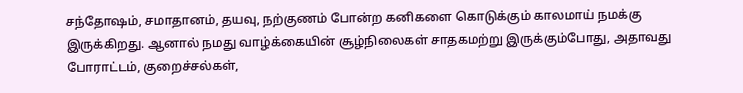சந்தோஷம், சமாதானம், தயவு, நற்குணம் போன்ற கனிகளை கொடுக்கும் காலமாய் நமக்கு இருக்கிறது. ஆனால் நமது வாழ்க்கையின் சூழ்நிலைகள் சாதகமற்று இருக்கும்போது, அதாவது போராட்டம், குறைச்சல்கள்,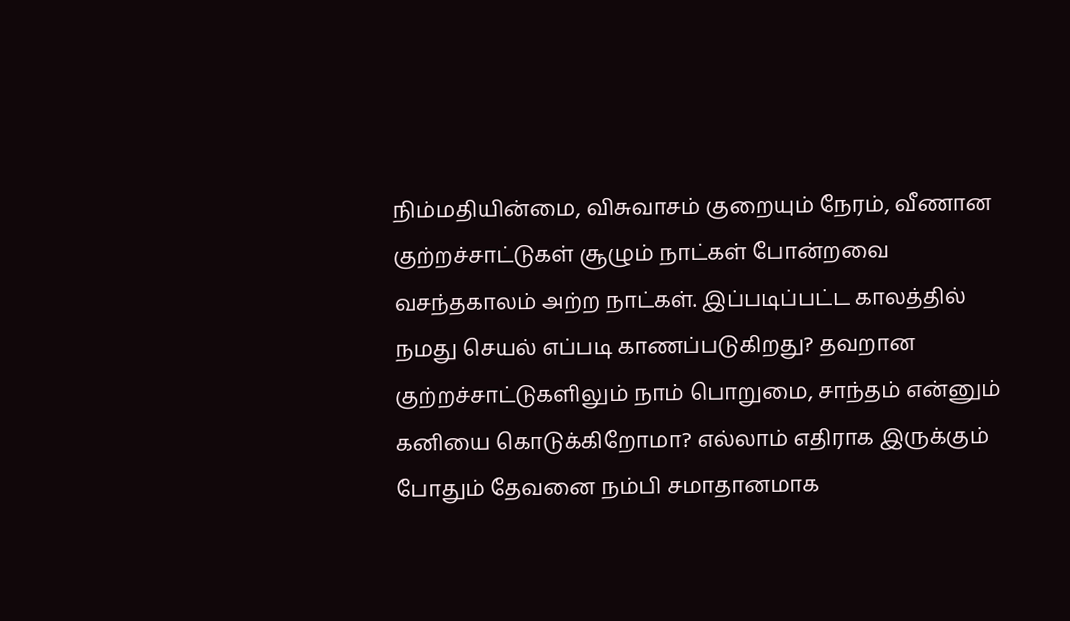நிம்மதியின்மை, விசுவாசம் குறையும் நேரம், வீணான குற்றச்சாட்டுகள் சூழும் நாட்கள் போன்றவை வசந்தகாலம் அற்ற நாட்கள். இப்படிப்பட்ட காலத்தில் நமது செயல் எப்படி காணப்படுகிறது? தவறான குற்றச்சாட்டுகளிலும் நாம் பொறுமை, சாந்தம் என்னும் கனியை கொடுக்கிறோமா? எல்லாம் எதிராக இருக்கும் போதும் தேவனை நம்பி சமாதானமாக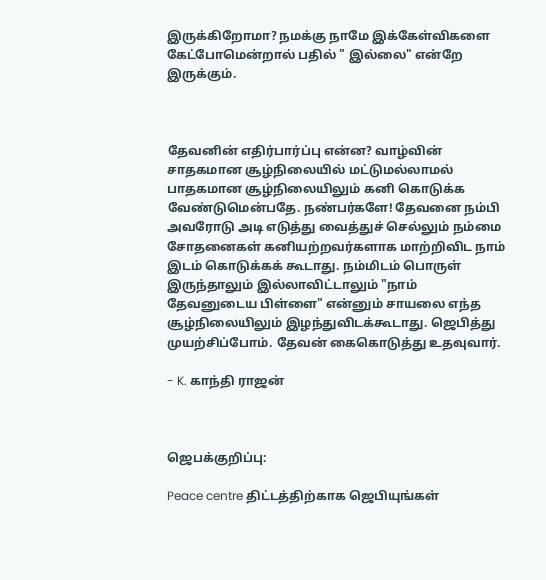இருக்கிறோமா? நமக்கு நாமே இக்கேள்விகளை கேட்போமென்றால் பதில் " இல்லை" என்றே இருக்கும்.



தேவனின் எதிர்பார்ப்பு என்ன? வாழ்வின் சாதகமான சூழ்நிலையில் மட்டுமல்லாமல் பாதகமான சூழ்நிலையிலும் கனி கொடுக்க வேண்டுமென்பதே. நண்பர்களே! தேவனை நம்பி அவரோடு அடி எடுத்து வைத்துச் செல்லும் நம்மை சோதனைகள் கனியற்றவர்களாக மாற்றிவிட நாம் இடம் கொடுக்கக் கூடாது. நம்மிடம் பொருள் இருந்தாலும் இல்லாவிட்டாலும் "நாம் தேவனுடைய பிள்ளை" என்னும் சாயலை எந்த சூழ்நிலையிலும் இழந்துவிடக்கூடாது. ஜெபித்து முயற்சிப்போம். தேவன் கைகொடுத்து உதவுவார்.

- K. காந்தி ராஜன்



ஜெபக்குறிப்பு:

Peace centre திட்டத்திற்காக ஜெபியுங்கள்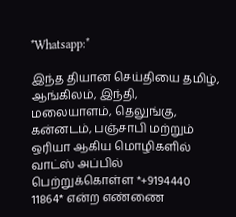*Whatsapp:*

இந்த தியான செய்தியை தமிழ், ஆங்கிலம், இந்தி, மலையாளம், தெலுங்கு, கன்னடம், பஞ்சாபி மற்றும் ஒரியா ஆகிய மொழிகளில் வாட்ஸ் அப்பில் பெற்றுக்கொள்ள *+9194440 11864* என்ற எண்ணை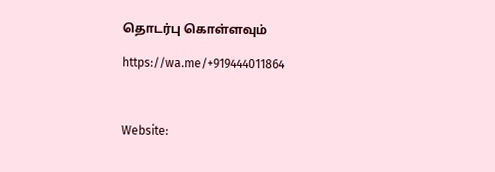தொடர்பு கொள்ளவும்

https://wa.me/+919444011864



Website: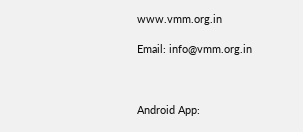www.vmm.org.in

Email: info@vmm.org.in



Android App: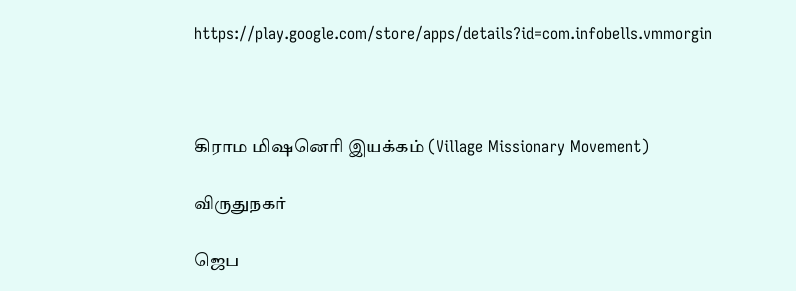https://play.google.com/store/apps/details?id=com.infobells.vmmorgin



கிராம மிஷனெரி இயக்கம் (Village Missionary Movement)

விருதுநகர்

ஜெப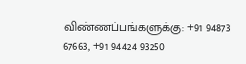விண்ணப்பங்களுக்கு: +91 94873 67663, +91 94424 93250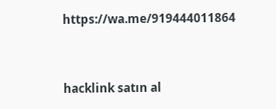https://wa.me/919444011864



hacklink satın al